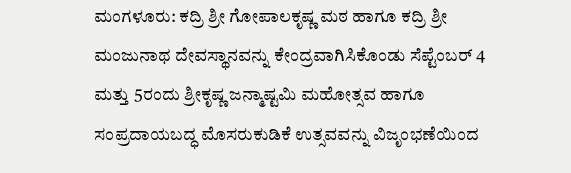ಮಂಗಳೂರು: ಕದ್ರಿ ಶ್ರೀ ಗೋಪಾಲಕೃಷ್ಣ ಮಠ ಹಾಗೂ ಕದ್ರಿ ಶ್ರೀ ಮಂಜುನಾಥ ದೇವಸ್ಥಾನವನ್ನು ಕೇಂದ್ರವಾಗಿಸಿಕೊಂಡು ಸೆಪ್ಟೆಂಬರ್ 4 ಮತ್ತು 5ರಂದು ಶ್ರೀಕೃಷ್ಣ ಜನ್ಮಾಷ್ಟಮಿ ಮಹೋತ್ಸವ ಹಾಗೂ ಸಂಪ್ರದಾಯಬದ್ಧ ಮೊಸರುಕುಡಿಕೆ ಉತ್ಸವವನ್ನು ವಿಜೃಂಭಣೆಯಿಂದ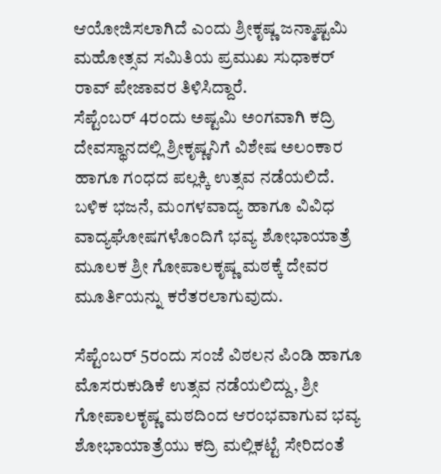ಆಯೋಜಿಸಲಾಗಿದೆ ಎಂದು ಶ್ರೀಕೃಷ್ಣ ಜನ್ಮಾಷ್ಟಮಿ ಮಹೋತ್ಸವ ಸಮಿತಿಯ ಪ್ರಮುಖ ಸುಧಾಕರ್ ರಾವ್ ಪೇಜಾವರ ತಿಳಿಸಿದ್ದಾರೆ.
ಸೆಪ್ಟೆಂಬರ್ 4ರಂದು ಅಷ್ಟಮಿ ಅಂಗವಾಗಿ ಕದ್ರಿ ದೇವಸ್ಥಾನದಲ್ಲಿ ಶ್ರೀಕೃಷ್ಣನಿಗೆ ವಿಶೇಷ ಅಲಂಕಾರ ಹಾಗೂ ಗಂಧದ ಪಲ್ಲಕ್ಕಿ ಉತ್ಸವ ನಡೆಯಲಿದೆ. ಬಳಿಕ ಭಜನೆ, ಮಂಗಳವಾದ್ಯ ಹಾಗೂ ವಿವಿಧ ವಾದ್ಯಘೋಷಗಳೊಂದಿಗೆ ಭವ್ಯ ಶೋಭಾಯಾತ್ರೆ ಮೂಲಕ ಶ್ರೀ ಗೋಪಾಲಕೃಷ್ಣ ಮಠಕ್ಕೆ ದೇವರ ಮೂರ್ತಿಯನ್ನು ಕರೆತರಲಾಗುವುದು.

ಸೆಪ್ಟೆಂಬರ್ 5ರಂದು ಸಂಜೆ ವಿಠಲನ ಪಿಂಡಿ ಹಾಗೂ ಮೊಸರುಕುಡಿಕೆ ಉತ್ಸವ ನಡೆಯಲಿದ್ದು, ಶ್ರೀ ಗೋಪಾಲಕೃಷ್ಣ ಮಠದಿಂದ ಆರಂಭವಾಗುವ ಭವ್ಯ ಶೋಭಾಯಾತ್ರೆಯು ಕದ್ರಿ ಮಲ್ಲಿಕಟ್ಟೆ ಸೇರಿದಂತೆ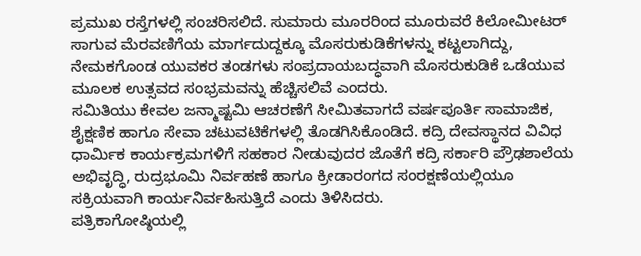ಪ್ರಮುಖ ರಸ್ತೆಗಳಲ್ಲಿ ಸಂಚರಿಸಲಿದೆ. ಸುಮಾರು ಮೂರರಿಂದ ಮೂರುವರೆ ಕಿಲೋಮೀಟರ್ ಸಾಗುವ ಮೆರವಣಿಗೆಯ ಮಾರ್ಗದುದ್ದಕ್ಕೂ ಮೊಸರುಕುಡಿಕೆಗಳನ್ನು ಕಟ್ಟಲಾಗಿದ್ದು, ನೇಮಕಗೊಂಡ ಯುವಕರ ತಂಡಗಳು ಸಂಪ್ರದಾಯಬದ್ಧವಾಗಿ ಮೊಸರುಕುಡಿಕೆ ಒಡೆಯುವ ಮೂಲಕ ಉತ್ಸವದ ಸಂಭ್ರಮವನ್ನು ಹೆಚ್ಚಿಸಲಿವೆ ಎಂದರು.
ಸಮಿತಿಯು ಕೇವಲ ಜನ್ಮಾಷ್ಟಮಿ ಆಚರಣೆಗೆ ಸೀಮಿತವಾಗದೆ ವರ್ಷಪೂರ್ತಿ ಸಾಮಾಜಿಕ, ಶೈಕ್ಷಣಿಕ ಹಾಗೂ ಸೇವಾ ಚಟುವಟಿಕೆಗಳಲ್ಲಿ ತೊಡಗಿಸಿಕೊಂಡಿದೆ. ಕದ್ರಿ ದೇವಸ್ಥಾನದ ವಿವಿಧ ಧಾರ್ಮಿಕ ಕಾರ್ಯಕ್ರಮಗಳಿಗೆ ಸಹಕಾರ ನೀಡುವುದರ ಜೊತೆಗೆ ಕದ್ರಿ ಸರ್ಕಾರಿ ಪ್ರೌಢಶಾಲೆಯ ಅಭಿವೃದ್ಧಿ, ರುದ್ರಭೂಮಿ ನಿರ್ವಹಣೆ ಹಾಗೂ ಕ್ರೀಡಾರಂಗದ ಸಂರಕ್ಷಣೆಯಲ್ಲಿಯೂ ಸಕ್ರಿಯವಾಗಿ ಕಾರ್ಯನಿರ್ವಹಿಸುತ್ತಿದೆ ಎಂದು ತಿಳಿಸಿದರು.
ಪತ್ರಿಕಾಗೋಷ್ಠಿಯಲ್ಲಿ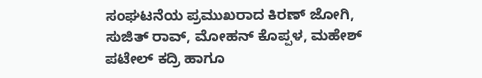ಸಂಘಟನೆಯ ಪ್ರಮುಖರಾದ ಕಿರಣ್ ಜೋಗಿ, ಸುಜಿತ್ ರಾವ್, ಮೋಹನ್ ಕೊಪ್ಪಳ, ಮಹೇಶ್ ಪಟೇಲ್ ಕದ್ರಿ ಹಾಗೂ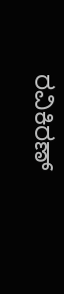ರವಿಕಿರಣ್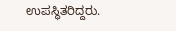ಉಪಸ್ಥಿತರಿದ್ದರು.